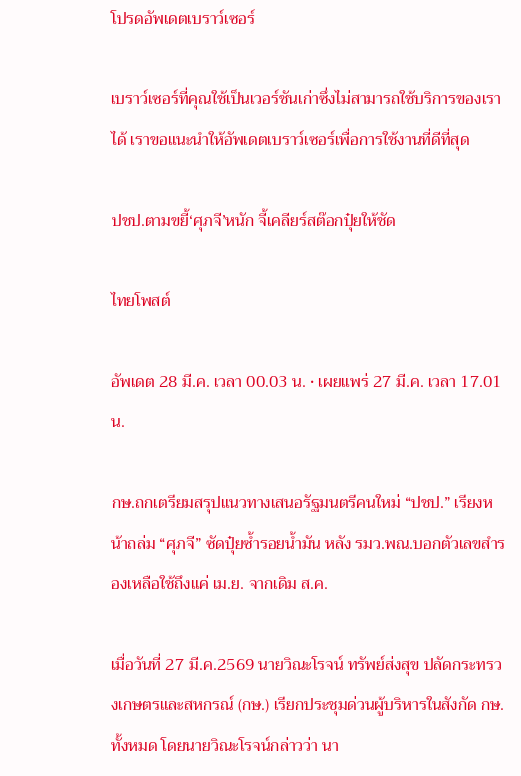โปรดอัพเดตเบราว์เซอร์

เบราว์เซอร์ที่คุณใช้เป็นเวอร์ชันเก่าซึ่งไม่สามารถใช้บริการของเราได้ เราขอแนะนำให้อัพเดตเบราว์เซอร์เพื่อการใช้งานที่ดีที่สุด

ปชป.ตามขยี้‘ศุภจี’หนัก จี้เคลียร์สต๊อกปุ๋ยให้ชัด

ไทยโพสต์

อัพเดต 28 มี.ค. เวลา 00.03 น. • เผยแพร่ 27 มี.ค. เวลา 17.01 น.

กษ.ถกเตรียมสรุปแนวทางเสนอรัฐมนตรีคนใหม่ “ปชป.” เรียงหน้าถล่ม “ศุภจี” ซัดปุ๋ยซ้ำรอยน้ำมัน หลัง รมว.พณ.บอกตัวเลขสำรองเหลือใช้ถึงแค่ เม.ย. จากเดิม ส.ค.

เมื่อวันที่ 27 มี.ค.2569 นายวิณะโรจน์ ทรัพย์ส่งสุข ปลัดกระทรวงเกษตรและสหกรณ์ (กษ.) เรียกประชุมด่วนผู้บริหารในสังกัด กษ.ทั้งหมด โดยนายวิณะโรจน์กล่าวว่า นา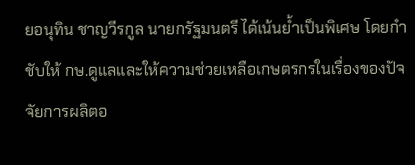ยอนุทิน ชาญวีรกูล นายกรัฐมนตรี ได้เน้นย้ำเป็นพิเศษ โดยกำชับให้ กษ.ดูแลและให้ความช่วยเหลือเกษตรกรในเรื่องของปัจจัยการผลิตอ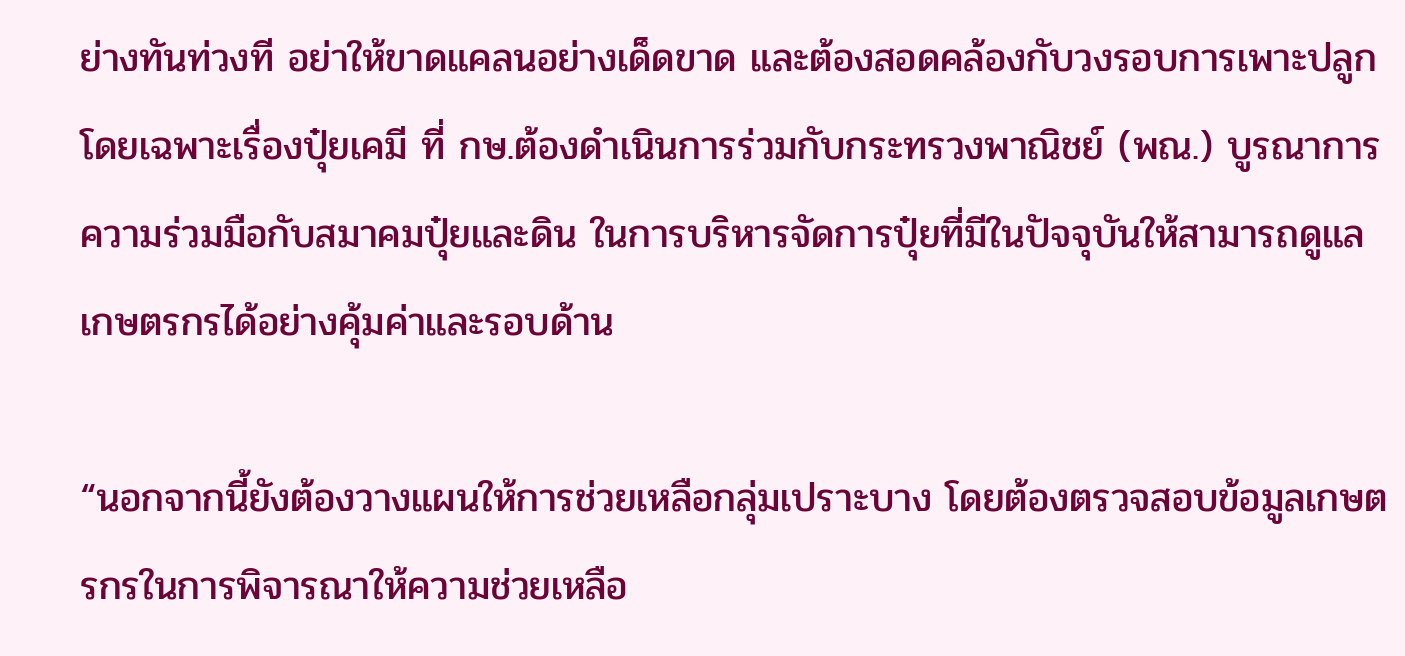ย่างทันท่วงที อย่าให้ขาดแคลนอย่างเด็ดขาด และต้องสอดคล้องกับวงรอบการเพาะปลูก โดยเฉพาะเรื่องปุ๋ยเคมี ที่ กษ.ต้องดำเนินการร่วมกับกระทรวงพาณิชย์ (พณ.) บูรณาการความร่วมมือกับสมาคมปุ๋ยและดิน ในการบริหารจัดการปุ๋ยที่มีในปัจจุบันให้สามารถดูแลเกษตรกรได้อย่างคุ้มค่าและรอบด้าน

“นอกจากนี้ยังต้องวางแผนให้การช่วยเหลือกลุ่มเปราะบาง โดยต้องตรวจสอบข้อมูลเกษตรกรในการพิจารณาให้ความช่วยเหลือ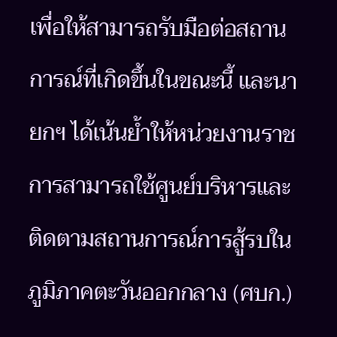เพื่อให้สามารถรับมือต่อสถานการณ์ที่เกิดขึ้นในขณะนี้ และนายกฯ ได้เน้นย้ำให้หน่วยงานราชการสามารถใช้ศูนย์บริหารและติดตามสถานการณ์การสู้รบในภูมิภาคตะวันออกกลาง (ศบก.)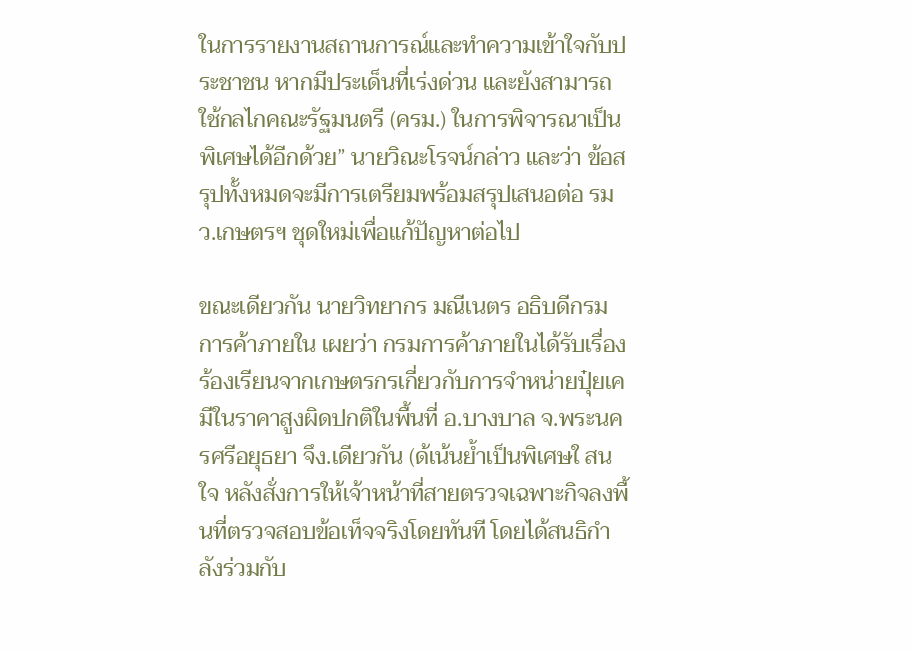ในการรายงานสถานการณ์และทำความเข้าใจกับประชาชน หากมีประเด็นที่เร่งด่วน และยังสามารถใช้กลไกคณะรัฐมนตรี (ครม.) ในการพิจารณาเป็นพิเศษได้อีกด้วย” นายวิณะโรจน์กล่าว และว่า ข้อสรุปทั้งหมดจะมีการเตรียมพร้อมสรุปเสนอต่อ รมว.เกษตรฯ ชุดใหม่เพื่อแก้ปัญหาต่อไป

ขณะเดียวกัน นายวิทยากร มณีเนตร อธิบดีกรมการค้าภายใน เผยว่า กรมการค้าภายในได้รับเรื่องร้องเรียนจากเกษตรกรเกี่ยวกับการจำหน่ายปุ๋ยเคมีในราคาสูงผิดปกติในพื้นที่ อ.บางบาล จ.พระนครศรีอยุธยา จึง.เดียวกัน (ด้เน้นย้ำเป็นพิเศษใ สนใจ หลังสั่งการให้เจ้าหน้าที่สายตรวจเฉพาะกิจลงพื้นที่ตรวจสอบข้อเท็จจริงโดยทันที โดยได้สนธิกำลังร่วมกับ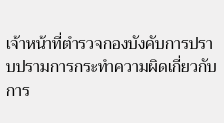เจ้าหน้าที่ตำรวจกองบังคับการปราบปรามการกระทำความผิดเกี่ยวกับการ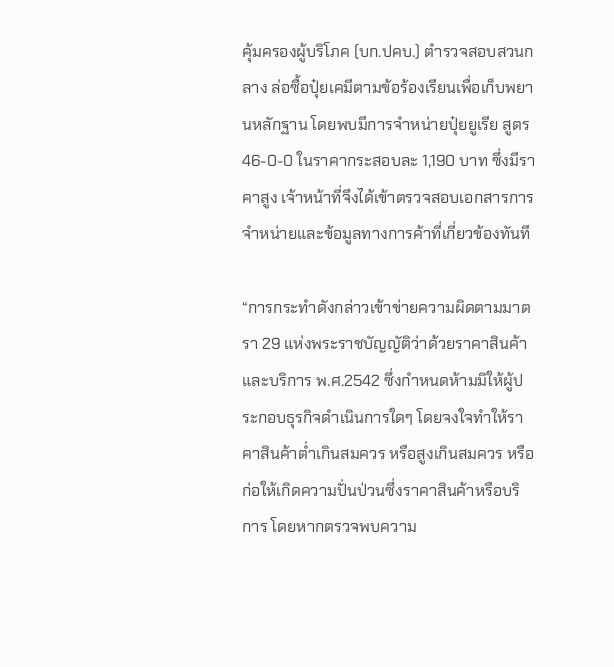คุ้มครองผู้บริโภค (บก.ปคบ.) ตำรวจสอบสวนกลาง ล่อซื้อปุ๋ยเคมีตามข้อร้องเรียนเพื่อเก็บพยานหลักฐาน โดยพบมีการจำหน่ายปุ๋ยยูเรีย สูตร 46-0-0 ในราคากระสอบละ 1,190 บาท ซึ่งมีราคาสูง เจ้าหน้าที่จึงได้เข้าตรวจสอบเอกสารการจำหน่ายและข้อมูลทางการค้าที่เกี่ยวข้องทันที

“การกระทำดังกล่าวเข้าข่ายความผิดตามมาตรา 29 แห่งพระราชบัญญัติว่าด้วยราคาสินค้าและบริการ พ.ศ.2542 ซึ่งกำหนดห้ามมิให้ผู้ประกอบธุรกิจดำเนินการใดๆ โดยจงใจทำให้ราคาสินค้าต่ำเกินสมควร หรือสูงเกินสมควร หรือก่อให้เกิดความปั่นป่วนซึ่งราคาสินค้าหรือบริการ โดยหากตรวจพบความ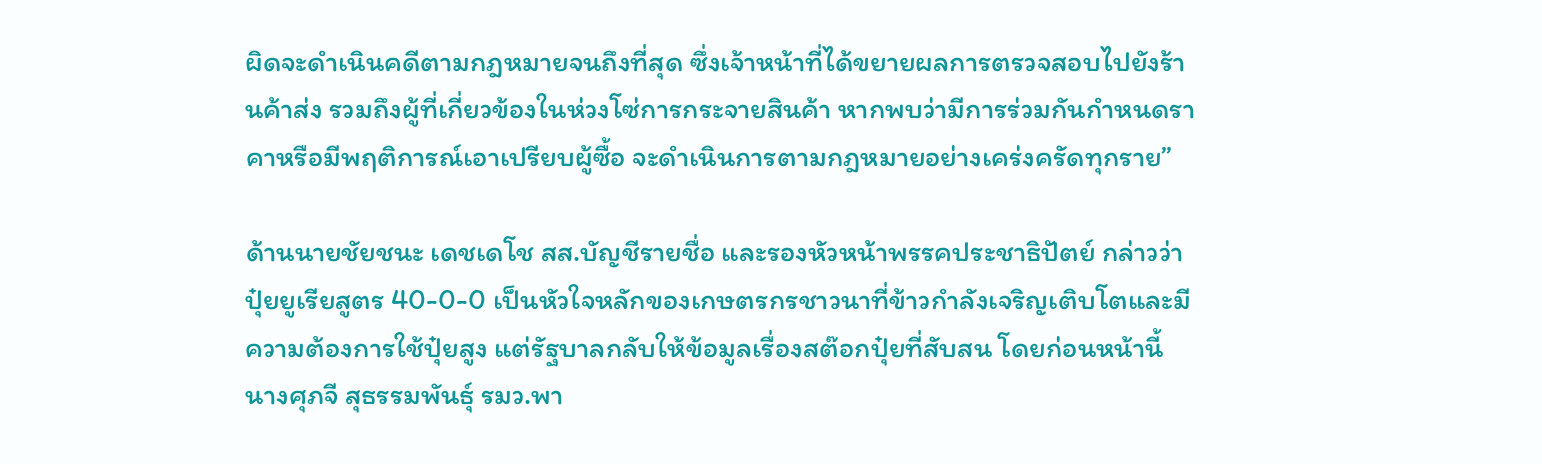ผิดจะดำเนินคดีตามกฎหมายจนถึงที่สุด ซึ่งเจ้าหน้าที่ได้ขยายผลการตรวจสอบไปยังร้านค้าส่ง รวมถึงผู้ที่เกี่ยวข้องในห่วงโซ่การกระจายสินค้า หากพบว่ามีการร่วมกันกำหนดราคาหรือมีพฤติการณ์เอาเปรียบผู้ซื้อ จะดำเนินการตามกฎหมายอย่างเคร่งครัดทุกราย”

ด้านนายชัยชนะ เดชเดโช สส.บัญชีรายชื่อ และรองหัวหน้าพรรคประชาธิปัตย์ กล่าวว่า ปุ๋ยยูเรียสูตร 40-0-0 เป็นหัวใจหลักของเกษตรกรชาวนาที่ข้าวกำลังเจริญเติบโตและมีความต้องการใช้ปุ๋ยสูง แต่รัฐบาลกลับให้ข้อมูลเรื่องสต๊อกปุ๋ยที่สับสน โดยก่อนหน้านี้ นางศุภจี สุธรรมพันธุ์ รมว.พา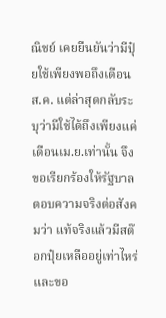ณิชย์ เคยยืนยันว่ามีปุ๋ยใช้เพียงพอถึงเดือน ส.ค. แต่ล่าสุดกลับระบุว่ามีใช้ได้ถึงเพียงแค่เดือนเม.ย.เท่านั้น จึงขอเรียกร้องให้รัฐบาลตอบความจริงต่อสังคมว่า แท้จริงแล้วมีสต๊อกปุ๋ยเหลืออยู่เท่าไหร่ และขอ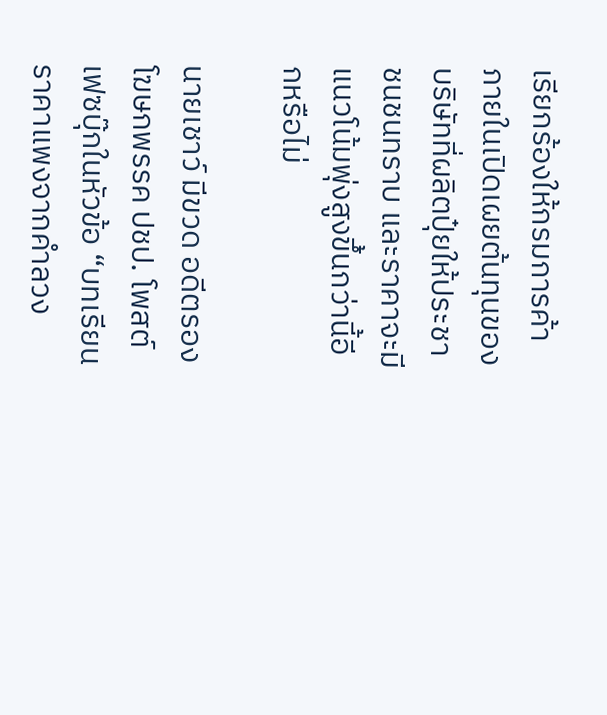เรียกร้องให้กรมการค้าภายในเปิดเผยต้นทุนของบริษัทที่ผลิตปุ๋ยให้ประชาชนชนทราบ และราคาจะมีแนวโน้มพุ่งสูงขึ้นกว่านี้อีกหรือไม่

นายเชาว์ มีขวด อดีตรองโฆษกพรรค ปชป. โพสต์เฟซบุ๊กในหัวข้อ “บทเรียนราคาแพงจากคำลวง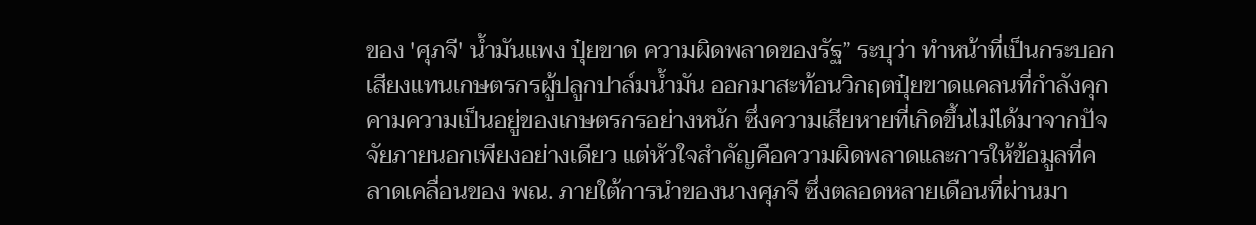ของ 'ศุภจี' น้ำมันแพง ปุ๋ยขาด ความผิดพลาดของรัฐ” ระบุว่า ทำหน้าที่เป็นกระบอกเสียงแทนเกษตรกรผู้ปลูกปาล์มน้ำมัน ออกมาสะท้อนวิกฤตปุ๋ยขาดแคลนที่กำลังคุกคามความเป็นอยู่ของเกษตรกรอย่างหนัก ซึ่งความเสียหายที่เกิดขึ้นไม่ได้มาจากปัจจัยภายนอกเพียงอย่างเดียว แต่หัวใจสำคัญคือความผิดพลาดและการให้ข้อมูลที่คลาดเคลื่อนของ พณ. ภายใต้การนำของนางศุภจี ซึ่งตลอดหลายเดือนที่ผ่านมา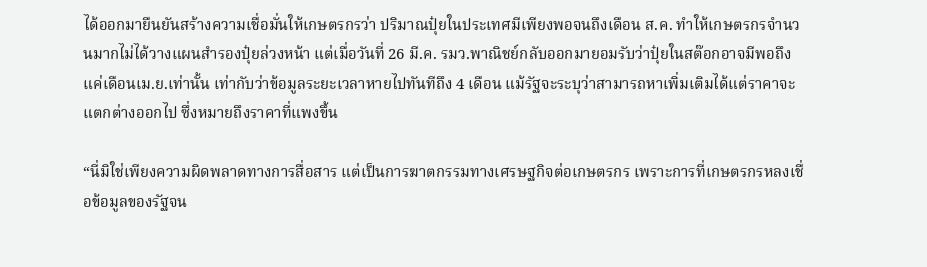ได้ออกมายืนยันสร้างความเชื่อมั่นให้เกษตรกรว่า ปริมาณปุ๋ยในประเทศมีเพียงพอจนถึงเดือน ส.ค. ทำให้เกษตรกรจำนวนมากไม่ได้วางแผนสำรองปุ๋ยล่วงหน้า แต่เมื่อวันที่ 26 มี.ค. รมว.พาณิชย์กลับออกมายอมรับว่าปุ๋ยในสต๊อกอาจมีพอถึงแค่เดือนเม.ย.เท่านั้น เท่ากับว่าข้อมูลระยะเวลาหายไปทันทีถึง 4 เดือน แม้รัฐจะระบุว่าสามารถหาเพิ่มเติมได้แต่ราคาจะแตกต่างออกไป ซึ่งหมายถึงราคาที่แพงขึ้น

“นี่มิใช่เพียงความผิดพลาดทางการสื่อสาร แต่เป็นการฆาตกรรมทางเศรษฐกิจต่อเกษตรกร เพราะการที่เกษตรกรหลงเชื่อข้อมูลของรัฐจน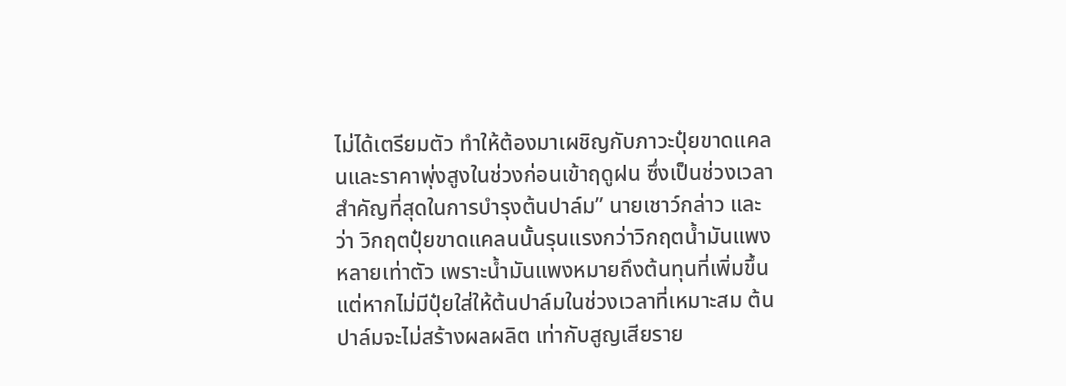ไม่ได้เตรียมตัว ทำให้ต้องมาเผชิญกับภาวะปุ๋ยขาดแคลนและราคาพุ่งสูงในช่วงก่อนเข้าฤดูฝน ซึ่งเป็นช่วงเวลาสำคัญที่สุดในการบำรุงต้นปาล์ม” นายเชาว์กล่าว และว่า วิกฤตปุ๋ยขาดแคลนนั้นรุนแรงกว่าวิกฤตน้ำมันแพงหลายเท่าตัว เพราะน้ำมันแพงหมายถึงต้นทุนที่เพิ่มขึ้น แต่หากไม่มีปุ๋ยใส่ให้ต้นปาล์มในช่วงเวลาที่เหมาะสม ต้นปาล์มจะไม่สร้างผลผลิต เท่ากับสูญเสียราย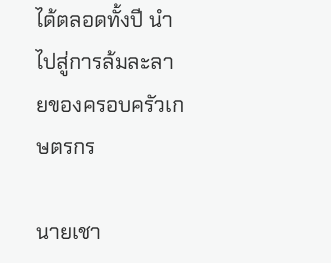ได้ตลอดทั้งปี นำไปสู่การล้มละลายของครอบครัวเกษตรกร

นายเชา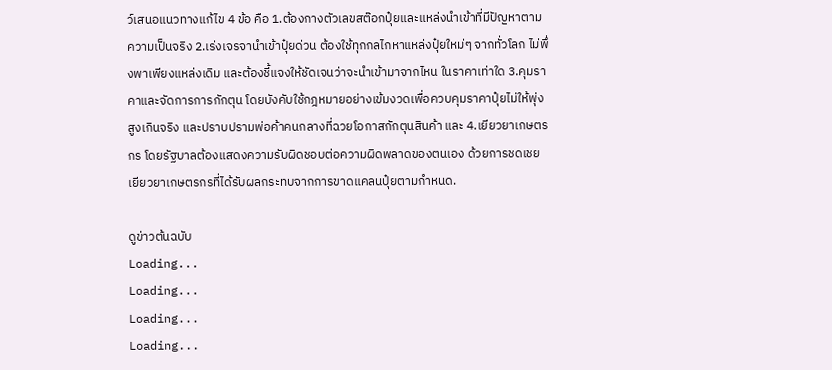ว์เสนอแนวทางแก้ไข 4 ข้อ คือ 1.ต้องกางตัวเลขสต๊อกปุ๋ยและแหล่งนำเข้าที่มีปัญหาตามความเป็นจริง 2.เร่งเจรจานำเข้าปุ๋ยด่วน ต้องใช้ทุกกลไกหาแหล่งปุ๋ยใหม่ๆ จากทั่วโลก ไม่พึ่งพาเพียงแหล่งเดิม และต้องชี้แจงให้ชัดเจนว่าจะนำเข้ามาจากไหน ในราคาเท่าใด 3.คุมราคาและจัดการการกักตุน โดยบังคับใช้กฎหมายอย่างเข้มงวดเพื่อควบคุมราคาปุ๋ยไม่ให้พุ่งสูงเกินจริง และปราบปรามพ่อค้าคนกลางที่ฉวยโอกาสกักตุนสินค้า และ 4.เยียวยาเกษตรกร โดยรัฐบาลต้องแสดงความรับผิดชอบต่อความผิดพลาดของตนเอง ด้วยการชดเชยเยียวยาเกษตรกรที่ได้รับผลกระทบจากการขาดแคลนปุ๋ยตามกำหนด.

ดูข่าวต้นฉบับ
Loading...
Loading...
Loading...
Loading...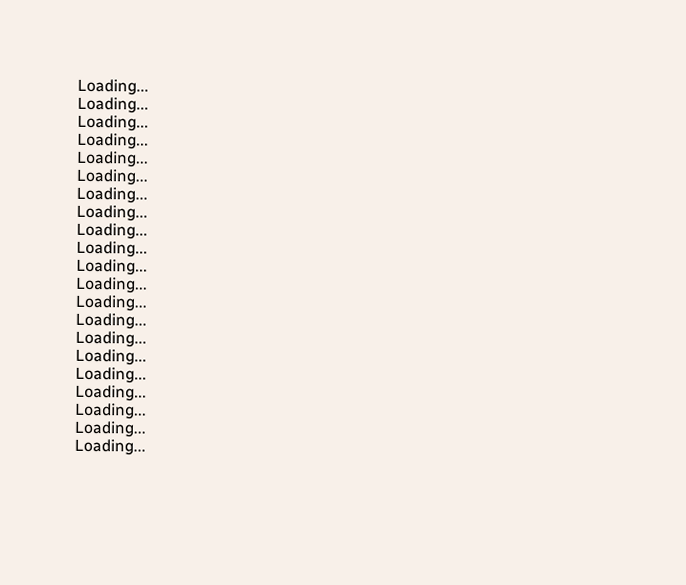Loading...
Loading...
Loading...
Loading...
Loading...
Loading...
Loading...
Loading...
Loading...
Loading...
Loading...
Loading...
Loading...
Loading...
Loading...
Loading...
Loading...
Loading...
Loading...
Loading...
Loading...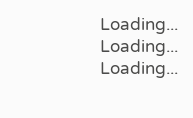Loading...
Loading...
Loading...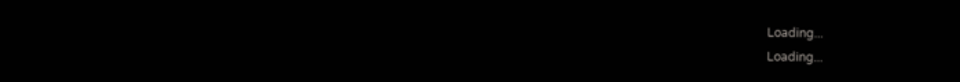Loading...
Loading...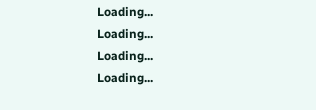Loading...
Loading...
Loading...
Loading...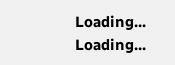Loading...
Loading...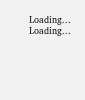Loading...
Loading...